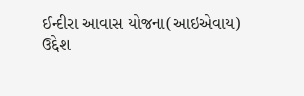ઈન્દીરા આવાસ યોજના(આઇએવાય)
ઉદ્દેશ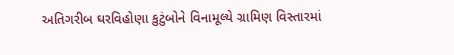અતિગરીબ ઘરવિહોણા કુટુંબોને વિનામૂલ્યે ગ્રામિણ વિસ્તારમાં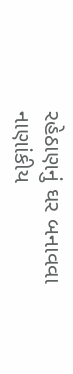રહેઠાણનું ઘર બનાવવા
નાણાંકીય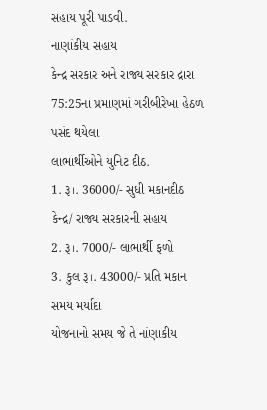સહાય પૂરી પાડવી.
નાણાંકીય સહાય
કેન્દ્ર સરકાર અને રાજ્ય સરકાર દ્રારા 75:25ના પ્રમાણમાં ગરીબીરેખા હેઠળ પસંદ થયેલા
લાભાર્થીઓને યુનિટ દીઠ.
1. રૂ।. 36000/- સુધી મકાનદીઠ કેન્દ્ર/ રાજ્ય સરકારની સહાય
2. રૂ।. 7000/- લાભાર્થી ફળો
3. કુલ રૂ।. 43000/- પ્રતિ મકાન
સમય મર્યાદા
યોજનાનો સમય જે તે નાંણાકીય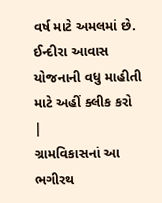વર્ષ માટે અમલમાં છે.
ઈન્દીરા આવાસ
યોજનાની વધુ માહીતી માટે અહીં ક્લીક કરો
|
ગ્રામવિકાસનાં આ ભગીરથ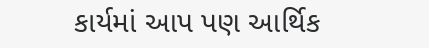કાર્યમાં આપ પણ આર્થિક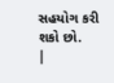સહયોગ કરી શકો છો.
|